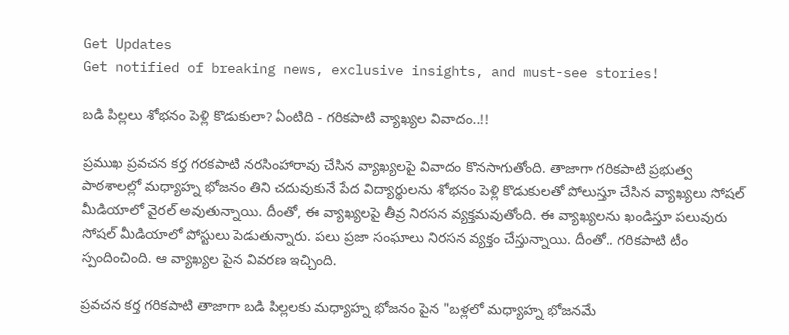Get Updates
Get notified of breaking news, exclusive insights, and must-see stories!

బడి పిల్లలు శోభనం పెళ్లి కొడుకులా? ఏంటిది - గరికపాటి వ్యాఖ్యల వివాదం..!!

ప్రముఖ ప్రవచన కర్త గరకపాటి నరసింహారావు చేసిన వ్యాఖ్యలపై వివాదం కొనసాగుతోంది. తాజాగా గరికపాటి ప్రభుత్వ పాఠశాలల్లో మధ్యాహ్న భోజనం తిని చదువుకునే పేద విద్యార్థులను శోభనం పెళ్లి కొడుకులతో పోలుస్తూ చేసిన వ్యాఖ్యలు సోషల్ మీడియాలో వైరల్ అవుతున్నాయి. దీంతో, ఈ వ్యాఖ్యలపై తీవ్ర నిరసన వ్యక్తమవుతోంది. ఈ వ్యాఖ్యలను ఖండిస్తూ పలువురు సోషల్‌ మీడియాలో పోస్టులు పెడుతున్నారు. పలు ప్రజా సంఘాలు నిరసన వ్యక్తం చేస్తున్నాయి. దీంతో.. గరికపాటి టీం స్పందించింది. ఆ వ్యాఖ్యల పైన వివరణ ఇచ్చింది.

ప్రవచన కర్త గరికపాటి తాజాగా బడి పిల్లలకు మధ్యాహ్న భోజనం పైన "బళ్లలో మధ్యాహ్న భోజనమే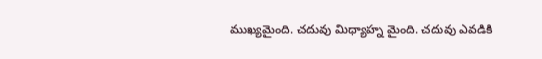ముఖ్యమైంది. చదువు మిధ్యాహ్న మైంది. చదువు ఎవడికి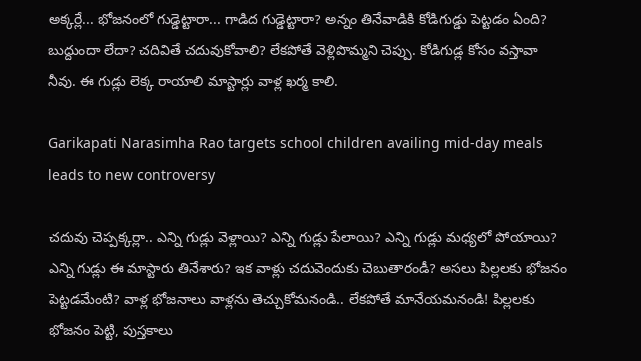అక్కర్లే... భోజనంలో గుడ్డెట్టారా... గాడిద గుడ్డెట్టారా? అన్నం తినేవాడికి కోడిగుడ్డు పెట్టడం ఏంది? బుద్దుందా లేదా? చదివితే చదువుకోవాలి? లేకపోతే వెళ్లిపొమ్మని చెప్పు. కోడిగుడ్ల కోసం వస్తావా నీవు. ఈ గుడ్లు లెక్క రాయాలి మాస్టార్లు వాళ్ల ఖర్మ కాలి.

Garikapati Narasimha Rao targets school children availing mid-day meals leads to new controversy

చదువు చెప్పక్కర్లా.. ఎన్ని గుడ్లు వెళ్లాయి? ఎన్ని గుడ్లు పేలాయి? ఎన్ని గుడ్లు మధ్యలో పోయాయి? ఎన్ని గుడ్లు ఈ మాస్టారు తినేశారు? ఇక వాళ్లు చదువెందుకు చెబుతారండీ? అసలు పిల్లలకు భోజనం పెట్టడమేంటి? వాళ్ల భోజనాలు వాళ్లను తెచ్చుకోమనండి.. లేకపోతే మానేయమనండి! పిల్లలకు భోజనం పెట్టి, పుస్తకాలు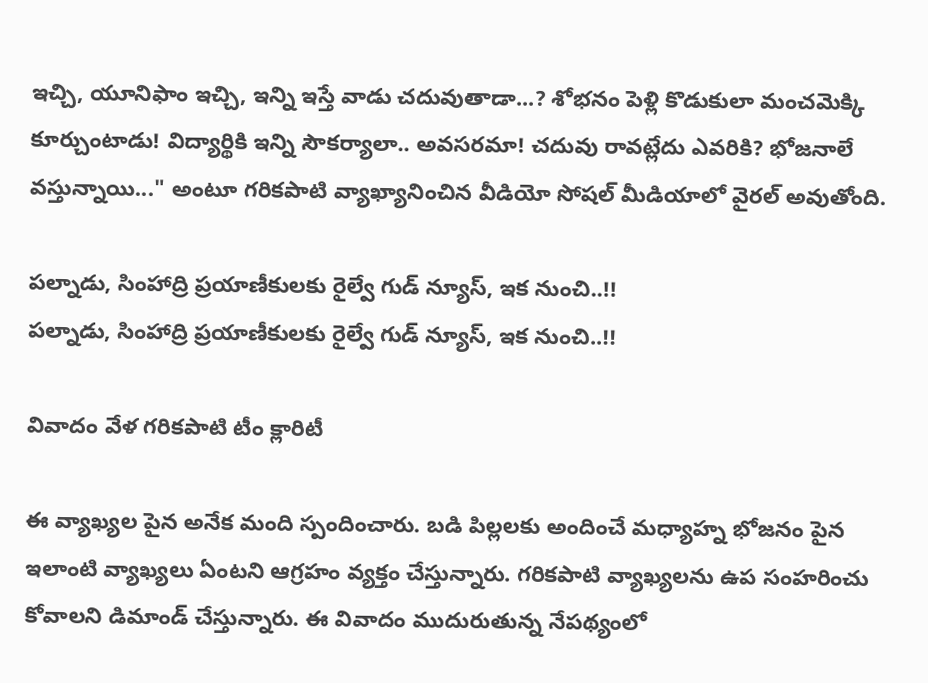ఇచ్చి, యూనిఫాం ఇచ్చి, ఇన్ని ఇస్తే వాడు చదువుతాడా...? శోభనం పెళ్లి కొడుకులా మంచమెక్కి కూర్చుంటాడు! విద్యార్థికి ఇన్ని సౌకర్యాలా.. అవసరమా! చదువు రావట్లేదు ఎవరికి? భోజనాలే వస్తున్నాయి..." అంటూ గరికపాటి వ్యాఖ్యానించిన వీడియో సోషల్ మీడియాలో వైరల్ అవుతోంది.

పల్నాడు, సింహాద్రి ప్రయాణీకులకు రైల్వే గుడ్ న్యూస్, ఇక నుంచి..!!
పల్నాడు, సింహాద్రి ప్రయాణీకులకు రైల్వే గుడ్ న్యూస్, ఇక నుంచి..!!

వివాదం వేళ గరికపాటి టీం క్లారిటీ

ఈ వ్యాఖ్యల పైన అనేక మంది స్పందించారు. బడి పిల్లలకు అందించే మధ్యాహ్న భోజనం పైన ఇలాంటి వ్యాఖ్యలు ఏంటని ఆగ్రహం వ్యక్తం చేస్తున్నారు. గరికపాటి వ్యాఖ్యలను ఉప సంహరించు కోవాలని డిమాండ్ చేస్తున్నారు. ఈ వివాదం ముదురుతున్న నేపథ్యంలో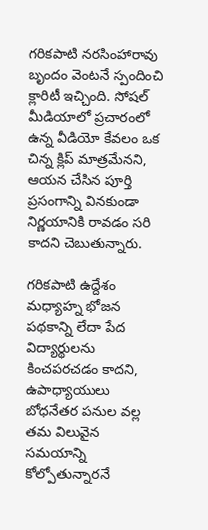గరికపాటి నరసింహారావు బృందం వెంటనే స్పందించి క్లారిటీ ఇచ్చింది. సోషల్ మీడియాలో ప్రచారంలో ఉన్న వీడియో కేవలం ఒక చిన్న క్లిప్ మాత్రమేనని, ఆయన చేసిన పూర్తి ప్రసంగాన్ని వినకుండా నిర్ణయానికి రావడం సరి కాదని చెబుతున్నారు.

గరికపాటి ఉద్దేశం మధ్యాహ్న భోజన పథకాన్ని లేదా పేద విద్యార్థులను కించపరచడం కాదని, ఉపాధ్యాయులు బోధనేతర పనుల వల్ల తమ విలువైన సమయాన్ని కోల్పోతున్నారనే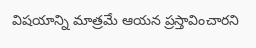విషయాన్ని మాత్రమే ఆయన ప్రస్తావించారని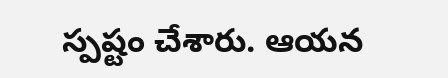స్పష్టం చేశారు. ఆయన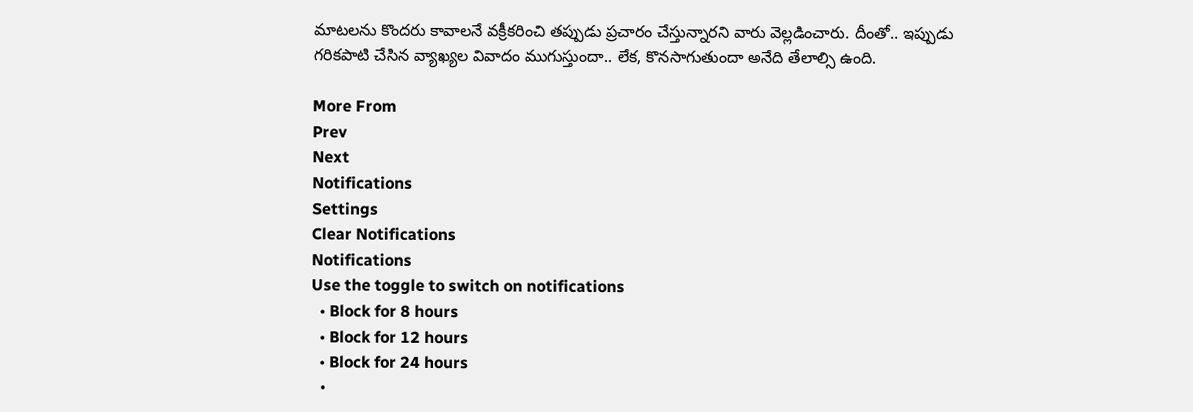మాటలను కొందరు కావాలనే వక్రీకరించి తప్పుడు ప్రచారం చేస్తున్నారని వారు వెల్లడించారు. దీంతో.. ఇప్పుడు గరికపాటి చేసిన వ్యాఖ్యల వివాదం ముగుస్తుందా.. లేక, కొనసాగుతుందా అనేది తేలాల్సి ఉంది.

More From
Prev
Next
Notifications
Settings
Clear Notifications
Notifications
Use the toggle to switch on notifications
  • Block for 8 hours
  • Block for 12 hours
  • Block for 24 hours
  •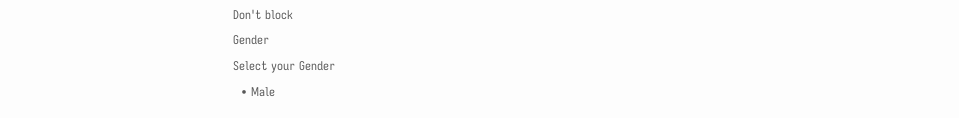Don't block
Gender
Select your Gender
  • Male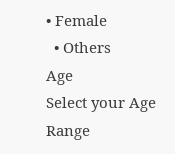• Female
  • Others
Age
Select your Age Range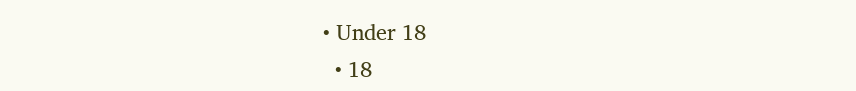• Under 18
  • 18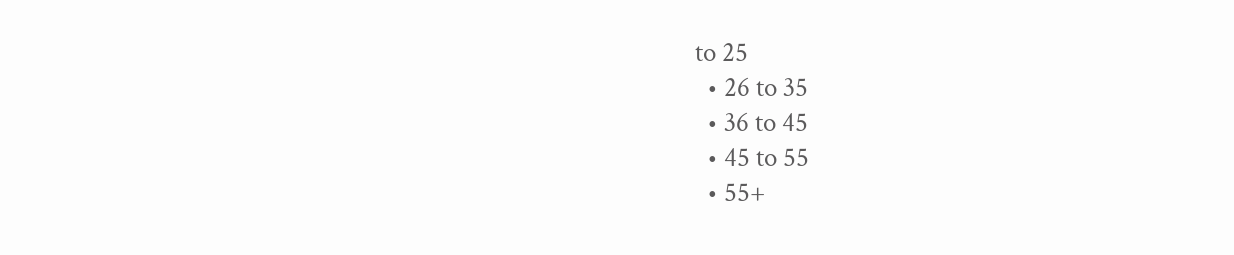to 25
  • 26 to 35
  • 36 to 45
  • 45 to 55
  • 55+